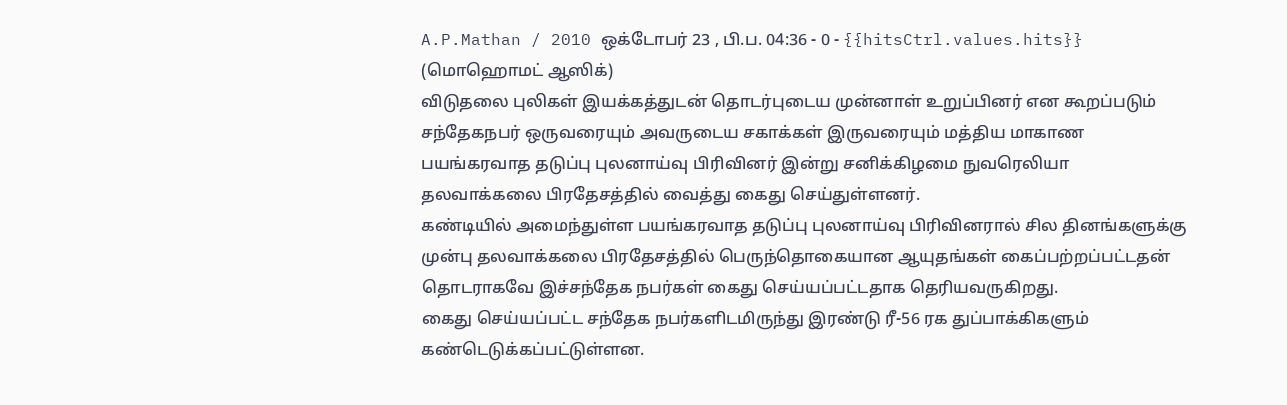A.P.Mathan / 2010 ஒக்டோபர் 23 , பி.ப. 04:36 - 0 - {{hitsCtrl.values.hits}}
(மொஹொமட் ஆஸிக்)
விடுதலை புலிகள் இயக்கத்துடன் தொடர்புடைய முன்னாள் உறுப்பினர் என கூறப்படும் சந்தேகநபர் ஒருவரையும் அவருடைய சகாக்கள் இருவரையும் மத்திய மாகாண பயங்கரவாத தடுப்பு புலனாய்வு பிரிவினர் இன்று சனிக்கிழமை நுவரெலியா தலவாக்கலை பிரதேசத்தில் வைத்து கைது செய்துள்ளனர்.
கண்டியில் அமைந்துள்ள பயங்கரவாத தடுப்பு புலனாய்வு பிரிவினரால் சில தினங்களுக்கு முன்பு தலவாக்கலை பிரதேசத்தில் பெருந்தொகையான ஆயுதங்கள் கைப்பற்றப்பட்டதன் தொடராகவே இச்சந்தேக நபர்கள் கைது செய்யப்பட்டதாக தெரியவருகிறது.
கைது செய்யப்பட்ட சந்தேக நபர்களிடமிருந்து இரண்டு ரீ-56 ரக துப்பாக்கிகளும் கண்டெடுக்கப்பட்டுள்ளன.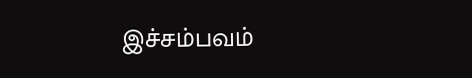இச்சம்பவம்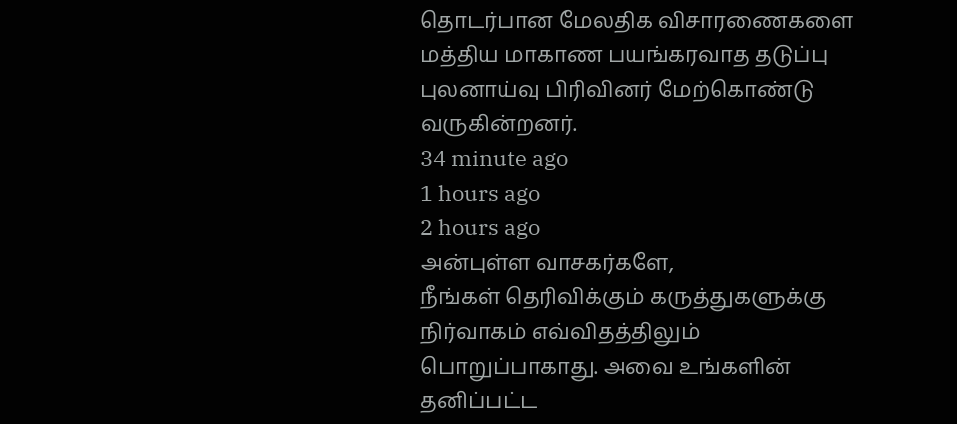தொடர்பான மேலதிக விசாரணைகளை மத்திய மாகாண பயங்கரவாத தடுப்பு புலனாய்வு பிரிவினர் மேற்கொண்டு வருகின்றனர்.
34 minute ago
1 hours ago
2 hours ago
அன்புள்ள வாசகர்களே,
நீங்கள் தெரிவிக்கும் கருத்துகளுக்கு நிர்வாகம் எவ்விதத்திலும் பொறுப்பாகாது. அவை உங்களின் தனிப்பட்ட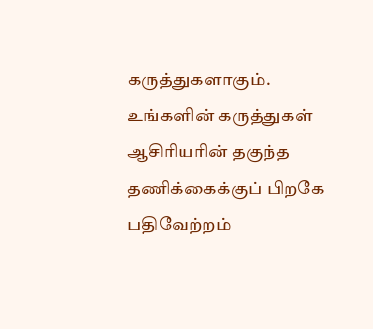கருத்துகளாகும். உங்களின் கருத்துகள் ஆசிரியரின் தகுந்த தணிக்கைக்குப் பிறகே பதிவேற்றம்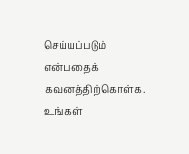செய்யப்படும் என்பதைக் கவனத்திற்கொள்க. உங்கள்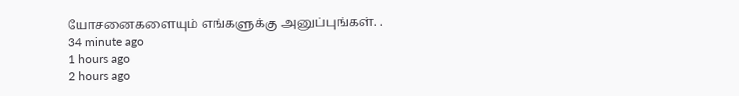யோசனைகளையும் எங்களுக்கு அனுப்புங்கள். .
34 minute ago
1 hours ago
2 hours ago